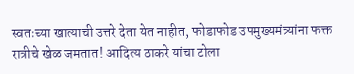स्वतःच्या खात्याची उत्तरे देता येत नाहीत, फोडाफोड उपमुख्यमंत्र्यांना फक्त रात्रीचे खेळ जमतात! आदित्य ठाकरे यांचा टोला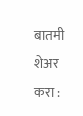बातमी शेअर करा :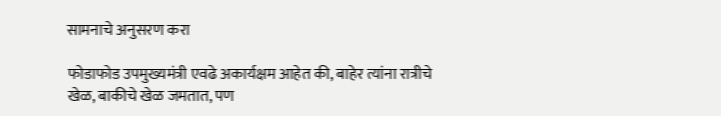सामनाचे अनुसरण करा

फोडाफोड उपमुख्यमंत्री एवढे अकार्यक्षम आहेत की, बाहेर त्यांना रात्रीचे खेळ, बाकीचे खेळ जमतात, पण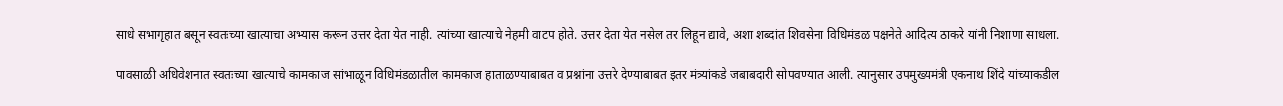साधे सभागृहात बसून स्वतःच्या खात्याचा अभ्यास करून उत्तर देता येत नाही. त्यांच्या खात्याचे नेहमी वाटप होते. उत्तर देता येत नसेल तर लिहून द्यावे, अशा शब्दांत शिवसेना विधिमंडळ पक्षनेते आदित्य ठाकरे यांनी निशाणा साधला.

पावसाळी अधिवेशनात स्वतःच्या खात्याचे कामकाज सांभाळून विधिमंडळातील कामकाज हाताळण्याबाबत व प्रश्नांना उत्तरे देण्याबाबत इतर मंत्र्यांकडे जबाबदारी सोपवण्यात आली. त्यानुसार उपमुख्यमंत्री एकनाथ शिंदे यांच्याकडील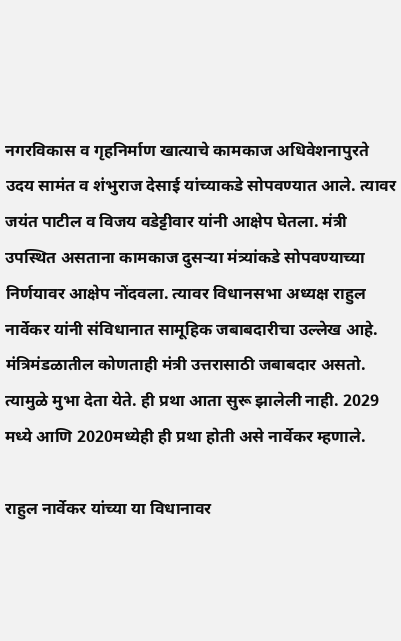नगरविकास व गृहनिर्माण खात्याचे कामकाज अधिवेशनापुरते उदय सामंत व शंभुराज देसाई यांच्याकडे सोपवण्यात आले. त्यावर जयंत पाटील व विजय वडेट्टीवार यांनी आक्षेप घेतला. मंत्री उपस्थित असताना कामकाज दुसऱ्या मंत्र्यांकडे सोपवण्याच्या निर्णयावर आक्षेप नोंदवला. त्यावर विधानसभा अध्यक्ष राहुल नार्वेकर यांनी संविधानात सामूहिक जबाबदारीचा उल्लेख आहे. मंत्रिमंडळातील कोणताही मंत्री उत्तरासाठी जबाबदार असतो. त्यामुळे मुभा देता येते. ही प्रथा आता सुरू झालेली नाही. 2029 मध्ये आणि 2020मध्येही ही प्रथा होती असे नार्वेकर म्हणाले.

राहुल नार्वेकर यांच्या या विधानावर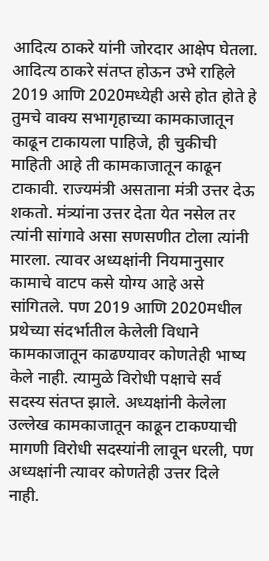आदित्य ठाकरे यांनी जोरदार आक्षेप घेतला. आदित्य ठाकरे संतप्त होऊन उभे राहिले 2019 आणि 2020मध्येही असे होत होते हे तुमचे वाक्य सभागृहाच्या कामकाजातून काढून टाकायला पाहिजे, ही चुकीची माहिती आहे ती कामकाजातून काढून टाकावी. राज्यमंत्री असताना मंत्री उत्तर देऊ शकतो. मंत्र्यांना उत्तर देता येत नसेल तर त्यांनी सांगावे असा सणसणीत टोला त्यांनी मारला. त्यावर अध्यक्षांनी नियमानुसार कामाचे वाटप कसे योग्य आहे असे सांगितले. पण 2019 आणि 2020मधील प्रथेच्या संदर्भातील केलेली विधाने कामकाजातून काढण्यावर कोणतेही भाष्य केले नाही. त्यामुळे विरोधी पक्षाचे सर्व सदस्य संतप्त झाले. अध्यक्षांनी केलेला उल्लेख कामकाजातून काढून टाकण्याची मागणी विरोधी सदस्यांनी लावून धरली, पण अध्यक्षांनी त्यावर कोणतेही उत्तर दिले नाही.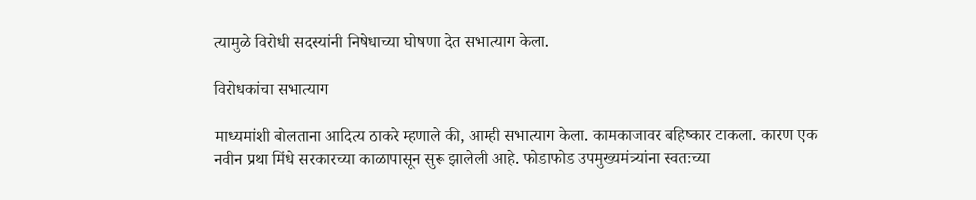त्यामुळे विरोधी सदस्यांनी निषेधाच्या घोषणा देत सभात्याग केला.

विरोधकांचा सभात्याग

माध्यमांशी बोलताना आदित्य ठाकरे म्हणाले की, आम्ही सभात्याग केला. कामकाजावर बहिष्कार टाकला. कारण एक नवीन प्रथा मिंधे सरकारच्या काळापासून सुरू झालेली आहे. फोडाफोड उपमुख्यमंत्र्यांना स्वतःच्या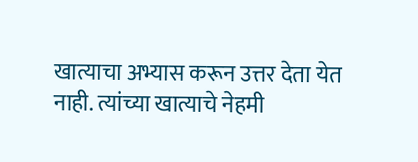खात्याचा अभ्यास करून उत्तर देता येत नाही. त्यांच्या खात्याचे नेहमी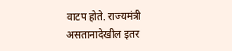वाटप होते. राज्यमंत्री असतानादेखील इतर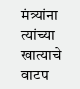मंत्र्यांना त्यांच्या खात्याचे वाटप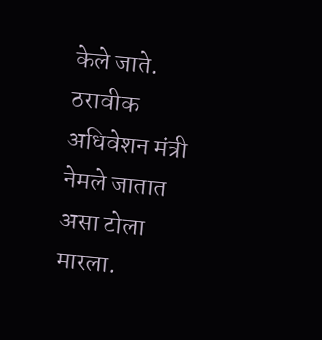केले जाते. ठरावीक अधिवेशन मंत्री नेमले जातात असा टोला मारला.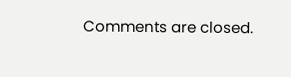Comments are closed.